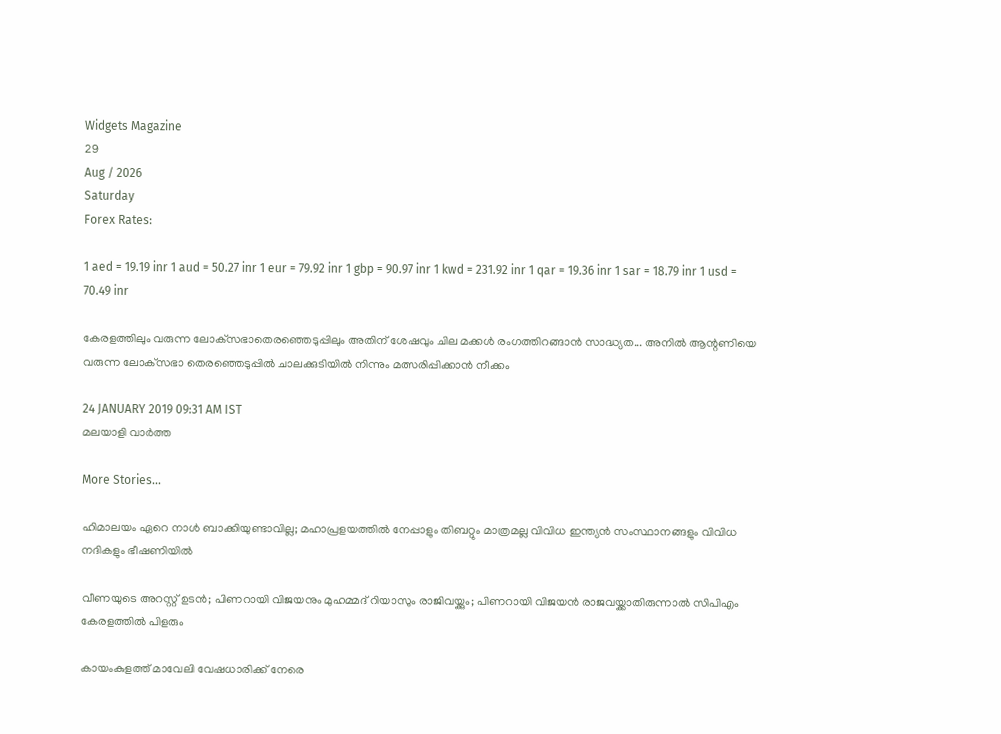Widgets Magazine
29
Aug / 2026
Saturday
Forex Rates:

1 aed = 19.19 inr 1 aud = 50.27 inr 1 eur = 79.92 inr 1 gbp = 90.97 inr 1 kwd = 231.92 inr 1 qar = 19.36 inr 1 sar = 18.79 inr 1 usd = 70.49 inr

കേരളത്തിലും വരുന്ന ലോക്‌സഭാതെരഞ്ഞെടുപ്പിലും അതിന് ശേഷവും ചില മക്കള്‍ രംഗത്തിറങ്ങാന്‍ സാദ്ധ്യത... അനില്‍ ആന്റണിയെ വരുന്ന ലോക്‌സഭാ തെരഞ്ഞെടുപ്പില്‍ ചാലക്കുടിയില്‍ നിന്നും മത്സരിപ്പിക്കാന്‍ നീക്കം

24 JANUARY 2019 09:31 AM IST
മലയാളി വാര്‍ത്ത

More Stories...

ഹിമാലയം ഏറെ നാള്‍ ബാക്കിയുണ്ടാവില്ല; മഹാപ്രളയത്തില്‍ നേപ്പാളും തിബറ്റും മാത്രമല്ല വിവിധ ഇന്ത്യന്‍ സംസ്ഥാനങ്ങളും വിവിധ നദികളും ഭീഷണിയിൽ

വീണയുടെ അറസ്റ്റ് ഉടൻ; പിണറായി വിജയനും മുഹമ്മദ് റിയാസും രാജിവയ്ക്കും; പിണറായി വിജയന്‍ രാജവയ്ക്കാതിരുന്നാല്‍ സിപിഎം കേരളത്തില്‍ പിളരും

കായംകുളത്ത് മാവേലി വേഷധാരിക്ക് നേരെ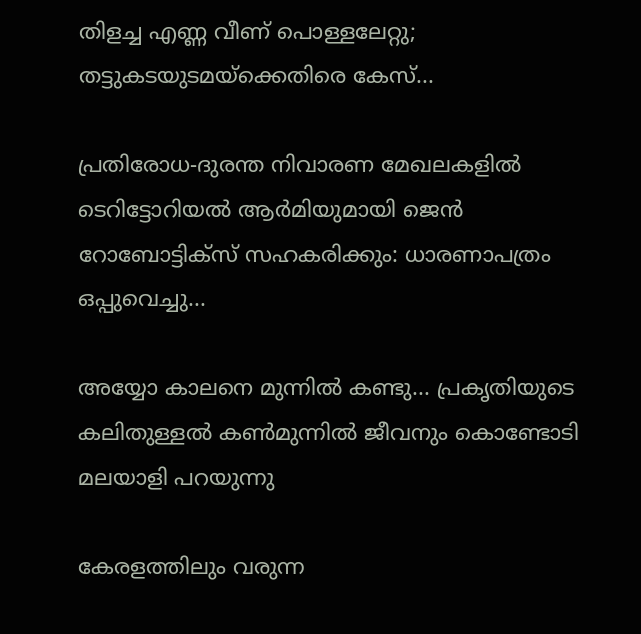തിളച്ച എണ്ണ വീണ് പൊള്ളലേറ്റു; തട്ടുകടയുടമയ്‌ക്കെതിരെ കേസ്...

പ്രതിരോധ-ദുരന്ത നിവാരണ മേഖലകളില്‍ ടെറിട്ടോറിയല്‍ ആര്‍മിയുമായി ജെന്‍ റോബോട്ടിക്സ് സഹകരിക്കും: ധാരണാപത്രം ഒപ്പുവെച്ചു...

അയ്യോ കാലനെ മുന്നിൽ കണ്ടു... പ്രകൃതിയുടെ കലിതുള്ളൽ കൺമുന്നിൽ ജീവനും കൊണ്ടോടി മലയാളി പറയുന്നു

കേരളത്തിലും വരുന്ന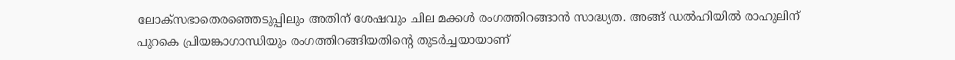ലോക്‌സഭാതെരഞ്ഞെടുപ്പിലും അതിന് ശേഷവും ചില മക്കള്‍ രംഗത്തിറങ്ങാന്‍ സാദ്ധ്യത. അങ്ങ് ഡല്‍ഹിയില്‍ രാഹുലിന് പുറകെ പ്രിയങ്കാഗാന്ധിയും രംഗത്തിറങ്ങിയതിന്റെ തുടര്‍ച്ചയായാണ്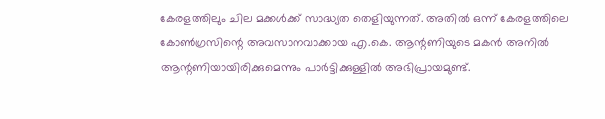കേരളത്തിലും ചില മക്കള്‍ക്ക് സാദ്ധ്യത തെളിയുന്നത്. അതില്‍ ഒന്ന് കേരളത്തിലെ കോണ്‍ഗ്രസിന്റെ അവസാനവാക്കായ എ.കെ. ആന്റണിയുടെ മകന്‍ അനില്‍ ആന്റണിയായിരിക്കുമെന്നും പാര്‍ട്ടിക്കുള്ളില്‍ അഭിപ്രായമുണ്ട്.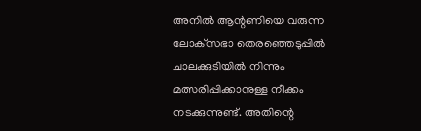അനില്‍ ആന്റണിയെ വരുന്ന ലോക്‌സഭാ തെരഞ്ഞെടുപ്പില്‍ ചാലക്കുടിയില്‍ നിന്നും മത്സരിപ്പിക്കാനുള്ള നീക്കം നടക്കുന്നുണ്ട്. അതിന്റെ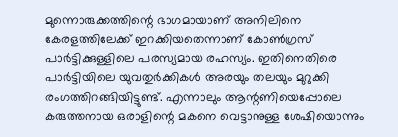മുന്നൊരുക്കത്തിന്റെ ഭാഗമായാണ് അനിലിനെ കേരളത്തിലേക്ക് ഇറക്കിയതെന്നാണ് കോണ്‍ഗ്രസ് പാര്‍ട്ടിക്കുള്ളിലെ പരസ്യമായ രഹസ്യം. ഇതിനെതിരെ പാര്‍ട്ടിയിലെ യുവതുര്‍ക്കികള്‍ അരയും തലയും മുറുക്കി രംഗത്തിറങ്ങിയിട്ടുണ്ട്. എന്നാലും ആന്റണിയെപ്പോലെ കരുത്തനായ ഒരാളിന്റെ മകനെ വെട്ടാനുള്ള ശേഷിയൊന്നും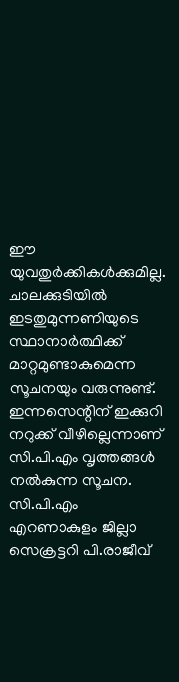ഈ യുവതുര്‍ക്കികള്‍ക്കുമില്ല. ചാലക്കുടിയില്‍ ഇടതുമുന്നണിയുടെ സ്ഥാനാര്‍ത്ഥിക്ക് മാറ്റമുണ്ടാകുമെന്ന സൂചനയും വരുന്നുണ്ട്. ഇന്നസെന്റിന് ഇക്കുറി നറുക്ക് വീഴില്ലെന്നാണ് സി.പി.എം വൃത്തങ്ങള്‍ നല്‍കുന്ന സൂചന. സി.പി.എം എറണാകുളം ജില്ലാ സെക്രട്ടറി പി.രാജീവ്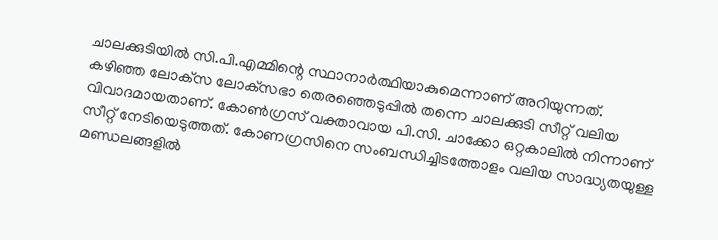ചാലക്കുടിയില്‍ സി.പി.എമ്മിന്റെ സ്ഥാനാര്‍ത്ഥിയാകുമെന്നാണ് അറിയുന്നത്.
കഴിഞ്ഞ ലോക്‌സ ലോക്‌സഭാ തെരഞ്ഞെടുപ്പില്‍ തന്നെ ചാലക്കുടി സീറ്റ് വലിയ വിവാദമായതാണ്. കോണ്‍ഗ്രസ് വക്താവായ പി.സി. ചാക്കോ ഒറ്റകാലില്‍ നിന്നാണ് സീറ്റ് നേടിയെടുത്തത്. കോണഗ്രസിനെ സംബന്ധിച്ചിടത്തോളം വലിയ സാദ്ധ്യതയുള്ള മണ്ഡലങ്ങളില്‍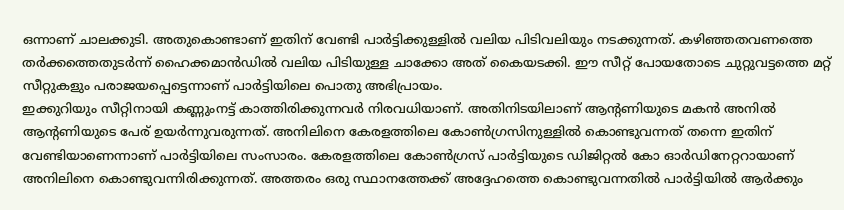ഒന്നാണ് ചാലക്കുടി. അതുകൊണ്ടാണ് ഇതിന് വേണ്ടി പാര്‍ട്ടിക്കുള്ളില്‍ വലിയ പിടിവലിയും നടക്കുന്നത്. കഴിഞ്ഞതവണത്തെ തര്‍ക്കത്തെതുടര്‍ന്ന് ഹൈക്കമാന്‍ഡില്‍ വലിയ പിടിയുള്ള ചാക്കോ അത് കൈയടക്കി. ഈ സീറ്റ് പോയതോടെ ചുറ്റുവട്ടത്തെ മറ്റ് സീറ്റുകളും പരാജയപ്പെട്ടെന്നാണ് പാര്‍ട്ടിയിലെ പൊതു അഭിപ്രായം.
ഇക്കുറിയും സീറ്റിനായി കണ്ണുംനട്ട് കാത്തിരിക്കുന്നവര്‍ നിരവധിയാണ്. അതിനിടയിലാണ് ആന്റണിയുടെ മകന്‍ അനില്‍ ആന്റണിയുടെ പേര് ഉയര്‍ന്നുവരുന്നത്. അനിലിനെ കേരളത്തിലെ കോണ്‍ഗ്രസിനുള്ളില്‍ കൊണ്ടുവന്നത് തന്നെ ഇതിന് വേണ്ടിയാണെന്നാണ് പാര്‍ട്ടിയിലെ സംസാരം. കേരളത്തിലെ കോണ്‍ഗ്രസ് പാര്‍ട്ടിയുടെ ഡിജിറ്റല്‍ കോ ഓര്‍ഡിനേറ്ററായാണ് അനിലിനെ കൊണ്ടുവന്നിരിക്കുന്നത്. അത്തരം ഒരു സ്ഥാനത്തേക്ക് അദ്ദേഹത്തെ കൊണ്ടുവന്നതില്‍ പാര്‍ട്ടിയില്‍ ആര്‍ക്കും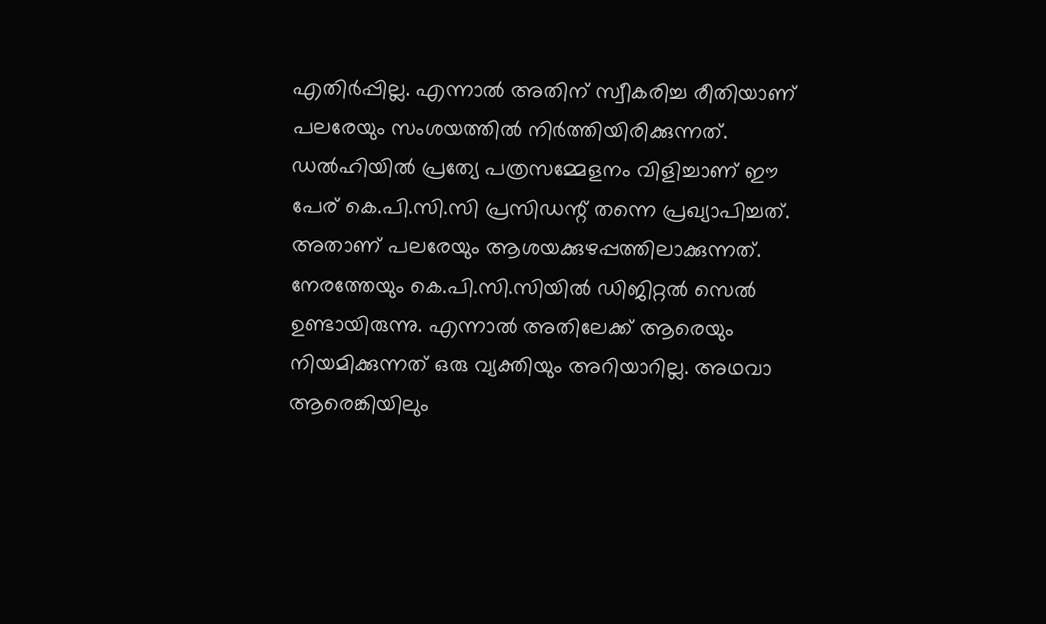എതിര്‍പ്പില്ല. എന്നാല്‍ അതിന് സ്വീകരിച്ച രീതിയാണ് പലരേയും സംശയത്തില്‍ നിര്‍ത്തിയിരിക്കുന്നത്.
ഡല്‍ഹിയില്‍ പ്രത്യേ പത്രസമ്മേളനം വിളിച്ചാണ് ഈ പേര് കെ.പി.സി.സി പ്രസിഡന്റ് തന്നെ പ്രഖ്യാപിച്ചത്. അതാണ് പലരേയും ആശയക്കുഴപ്പത്തിലാക്കുന്നത്. നേരത്തേയും കെ.പി.സി.സിയില്‍ ഡിജിറ്റല്‍ സെല്‍ ഉണ്ടായിരുന്നു. എന്നാല്‍ അതിലേക്ക് ആരെയും നിയമിക്കുന്നത് ഒരു വ്യക്തിയും അറിയാറില്ല. അഥവാ ആരെങ്കിയിലും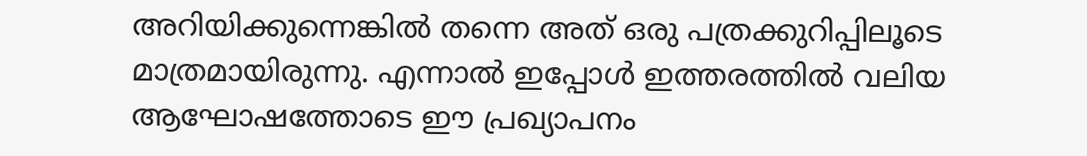അറിയിക്കുന്നെങ്കില്‍ തന്നെ അത് ഒരു പത്രക്കുറിപ്പിലൂടെ മാത്രമായിരുന്നു. എന്നാല്‍ ഇപ്പോള്‍ ഇത്തരത്തില്‍ വലിയ ആഘോഷത്തോടെ ഈ പ്രഖ്യാപനം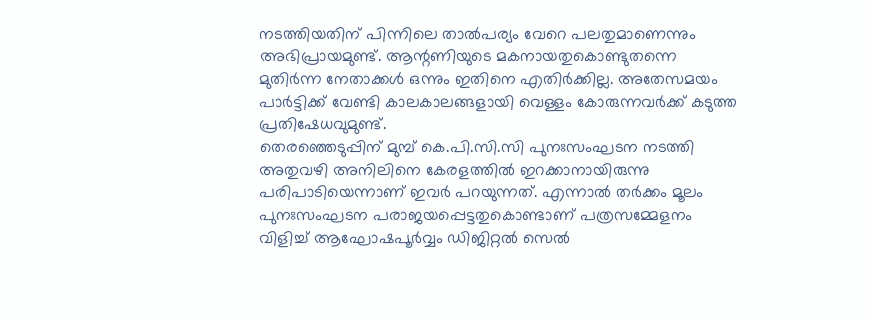നടത്തിയതിന് പിന്നിലെ താല്‍പര്യം വേറെ പലതുമാണെന്നും അഭിപ്രായമുണ്ട്. ആന്റണിയുടെ മകനായതുകൊണ്ടുതന്നെ മുതിര്‍ന്ന നേതാക്കള്‍ ഒന്നും ഇതിനെ എതിര്‍ക്കില്ല. അതേസമയം പാര്‍ട്ടിക്ക് വേണ്ടി കാലകാലങ്ങളായി വെള്ളം കോരുന്നവര്‍ക്ക് കടുത്ത പ്രതിഷേധവുമുണ്ട്.
തെരഞ്ഞെടുപ്പിന് മുമ്പ് കെ.പി.സി.സി പുനഃസംഘടന നടത്തി അതുവഴി അനിലിനെ കേരളത്തില്‍ ഇറക്കാനായിരുന്നു പരിപാടിയെന്നാണ് ഇവര്‍ പറയുന്നത്. എന്നാല്‍ തര്‍ക്കം മൂലം പുനഃസംഘടന പരാജയപ്പെട്ടതുകൊണ്ടാണ് പത്രസമ്മേളനം വിളിച്ച് ആഘോഷപൂര്‍വ്വം ഡിജിറ്റല്‍ സെല്‍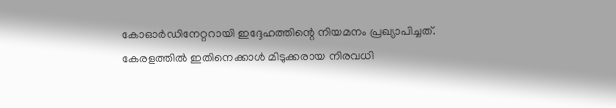കോഓര്‍ഡിനേറ്ററായി ഇദ്ദേഹത്തിന്റെ നിയമനം പ്രഖ്യാപിച്ചത്. കേരളത്തില്‍ ഇതിനെക്കാള്‍ മിടുക്കരായ നിരവധി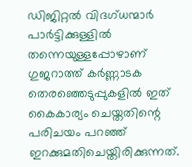ഡിജിറ്റല്‍ വിദഗ്ധന്മാര്‍ പാര്‍ട്ടിക്കുള്ളില്‍ തന്നെയുള്ളപ്പോഴാണ് ഗുജറാത്ത് കര്‍ണ്ണാടക തെരഞ്ഞെടുപ്പുകളില്‍ ഇത് കൈകാര്യം ചെയ്തതിന്റെ പരിചയം പറഞ്ഞ് ഇറക്കുമതിചെയ്തിരിക്കുന്നത്.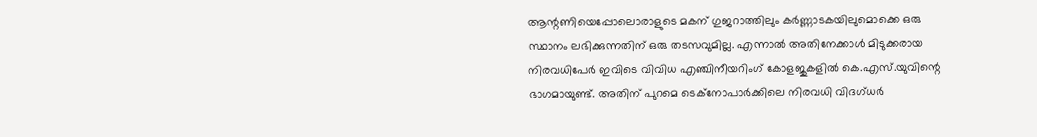ആന്റണിയെപ്പോലൊരാളുടെ മകന് ഗുജറാത്തിലും കര്‍ണ്ണാടകയിലുമൊക്കെ ഒരു സ്ഥാനം ലഭിക്കുന്നതിന് ഒരു തടസവുമില്ല. എന്നാല്‍ അതിനേക്കാള്‍ മിടുക്കരായ നിരവധിപേര്‍ ഇവിടെ വിവിധ എഞ്ചിനീയറിംഗ് കോളജുകളില്‍ കെ.എസ്.യുവിന്റെ ഭാഗമായുണ്ട്. അതിന് പുറമെ ടെക്‌നോപാര്‍ക്കിലെ നിരവധി വിദഗ്ധര്‍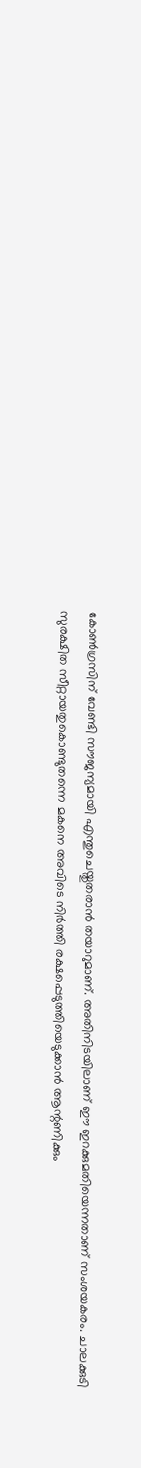കോണ്‍ഗ്രസിന് വേണ്ടി സൗജന്യമായി എന്തുചെയ്തുതരാന്‍ തയാറുമാണ്. അതിനിടയിലാണ് ഈ ഇറക്കുമതിയെന്നതാണ് സംശയകരം. ചാലക്കുടി സുരക്ഷിത സീറ്റായതുകൊണ്ടുതന്നെ മകനെ അവിടെ നിര്‍ത്തി രക്ഷപ്പെടുത്തിയെടുക്കാന്‍ ആന്റണിക്കും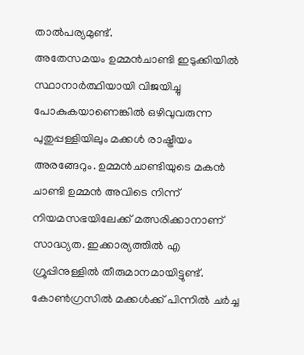താല്‍പര്യമുണ്ട്.
അതേസമയം ഉമ്മന്‍ചാണ്ടി ഇടുക്കിയില്‍ സ്ഥാനാര്‍ത്ഥിയായി വിജയിച്ചു പോകുകയാണെങ്കില്‍ ഒഴിവുവരുന്ന പുതുപ്പള്ളിയിലും മക്കള്‍ രാഷ്ട്രീയം അരങ്ങേറും. ഉമ്മന്‍ചാണ്ടിയുടെ മകന്‍ ചാണ്ടി ഉമ്മന്‍ അവിടെ നിന്ന് നിയമസഭയിലേക്ക് മത്സരിക്കാനാണ് സാദ്ധ്യത. ഇക്കാര്യത്തില്‍ എ ഗ്രൂപ്പിനുള്ളില്‍ തീരുമാനമായിട്ടുണ്ട്. കോണ്‍ഗ്രസില്‍ മക്കള്‍ക്ക് പിന്നില്‍ ചര്‍ച്ച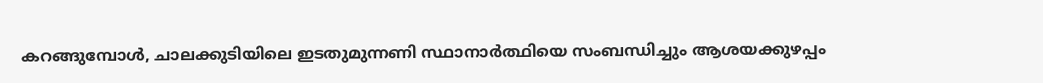കറങ്ങുമ്പോള്‍, ചാലക്കുടിയിലെ ഇടതുമുന്നണി സ്ഥാനാര്‍ത്ഥിയെ സംബന്ധിച്ചും ആശയക്കുഴപ്പം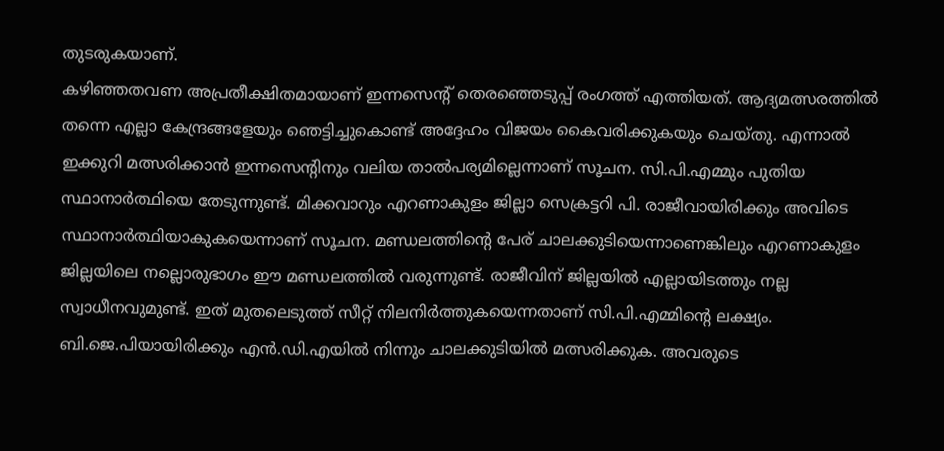തുടരുകയാണ്.
കഴിഞ്ഞതവണ അപ്രതീക്ഷിതമായാണ് ഇന്നസെന്റ് തെരഞ്ഞെടുപ്പ് രംഗത്ത് എത്തിയത്. ആദ്യമത്സരത്തില്‍ തന്നെ എല്ലാ കേന്ദ്രങ്ങളേയും ഞെട്ടിച്ചുകൊണ്ട് അദ്ദേഹം വിജയം കൈവരിക്കുകയും ചെയ്തു. എന്നാല്‍ ഇക്കുറി മത്സരിക്കാന്‍ ഇന്നസെന്റിനും വലിയ താല്‍പര്യമില്ലെന്നാണ് സൂചന. സി.പി.എമ്മും പുതിയ സ്ഥാനാര്‍ത്ഥിയെ തേടുന്നുണ്ട്. മിക്കവാറും എറണാകുളം ജില്ലാ സെക്രട്ടറി പി. രാജീവായിരിക്കും അവിടെ സ്ഥാനാര്‍ത്ഥിയാകുകയെന്നാണ് സൂചന. മണ്ഡലത്തിന്റെ പേര് ചാലക്കുടിയെന്നാണെങ്കിലും എറണാകുളം ജില്ലയിലെ നല്ലൊരുഭാഗം ഈ മണ്ഡലത്തില്‍ വരുന്നുണ്ട്. രാജീവിന് ജില്ലയില്‍ എല്ലായിടത്തും നല്ല സ്വാധീനവുമുണ്ട്. ഇത് മുതലെടുത്ത് സീറ്റ് നിലനിര്‍ത്തുകയെന്നതാണ് സി.പി.എമ്മിന്റെ ലക്ഷ്യം. ബി.ജെ.പിയായിരിക്കും എന്‍.ഡി.എയില്‍ നിന്നും ചാലക്കുടിയില്‍ മത്സരിക്കുക. അവരുടെ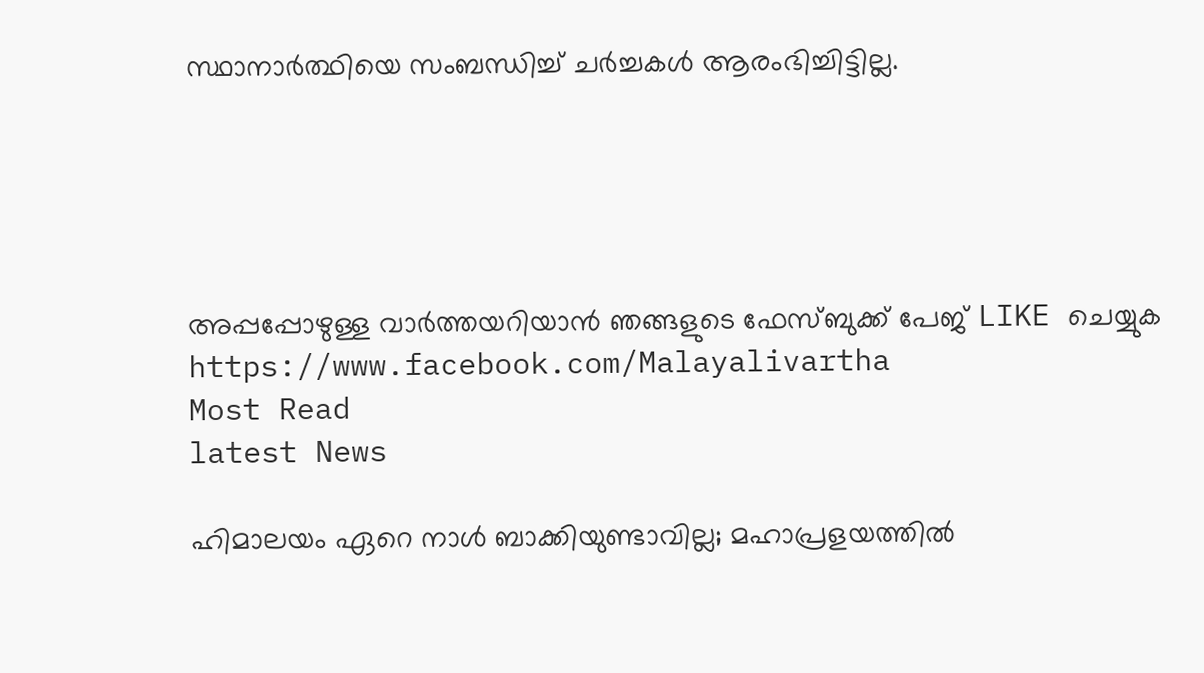സ്ഥാനാര്‍ത്ഥിയെ സംബന്ധിച്ച് ചര്‍ച്ചകള്‍ ആരംഭിച്ചിട്ടില്ല.





അപ്പപ്പോഴുള്ള വാര്‍ത്തയറിയാന്‍ ഞങ്ങളുടെ ഫേസ്‌ബുക്ക്‌ പേജ് LIKE ചെയ്യുക
https://www.facebook.com/Malayalivartha
Most Read
latest News

ഹിമാലയം ഏറെ നാള്‍ ബാക്കിയുണ്ടാവില്ല; മഹാപ്രളയത്തില്‍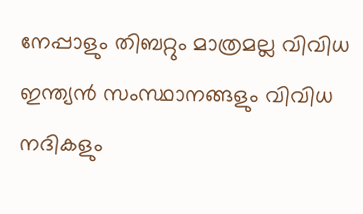നേപ്പാളും തിബറ്റും മാത്രമല്ല വിവിധ ഇന്ത്യന്‍ സംസ്ഥാനങ്ങളും വിവിധ നദികളും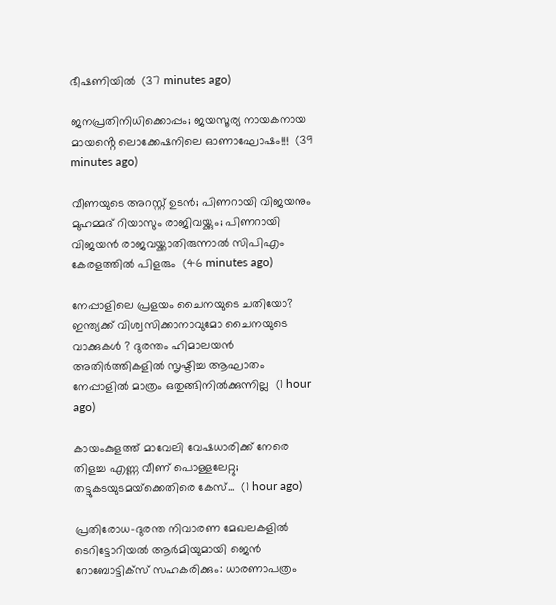ഭീഷണിയിൽ  (37 minutes ago)

ജനപ്രതിനിധിക്കൊപ്പം; ജയസൂര്യ നായകനായ മായൻ്റെ ലൊക്കേഷനിലെ ഓണാഘോഷം!!!  (39 minutes ago)

വീണയുടെ അറസ്റ്റ് ഉടൻ; പിണറായി വിജയനും മുഹമ്മദ് റിയാസും രാജിവയ്ക്കും; പിണറായി വിജയന്‍ രാജവയ്ക്കാതിരുന്നാല്‍ സിപിഎം കേരളത്തില്‍ പിളരും  (46 minutes ago)

നേപ്പാളിലെ പ്രളയം ചൈനയുടെ ചതിയോ? ഇന്ത്യക്ക് വിശ്വസിക്കാനാവുമോ ചൈനയുടെ വാക്കുകൾ ? ദുരന്തം ഹിമാലയൻ അതിർത്തികളിൽ സൃഷ്ടിച്ച ആഘാതം നേപ്പാളിൽ മാത്രം ഒതുങ്ങിനിൽക്കുന്നില്ല  (1 hour ago)

കായംകുളത്ത് മാവേലി വേഷധാരിക്ക് നേരെ തിളച്ച എണ്ണ വീണ് പൊള്ളലേറ്റു; തട്ടുകടയുടമയ്‌ക്കെതിരെ കേസ്...  (1 hour ago)

പ്രതിരോധ-ദുരന്ത നിവാരണ മേഖലകളില്‍ ടെറിട്ടോറിയല്‍ ആര്‍മിയുമായി ജെന്‍ റോബോട്ടിക്സ് സഹകരിക്കും: ധാരണാപത്രം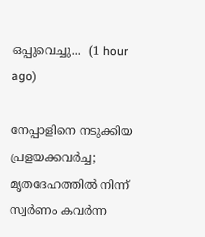ഒപ്പുവെച്ചു...  (1 hour ago)

നേപ്പാളിനെ നടുക്കിയ പ്രളയക്കവർച്ച; മൃതദേഹത്തിൽ നിന്ന് സ്വർണം കവർന്ന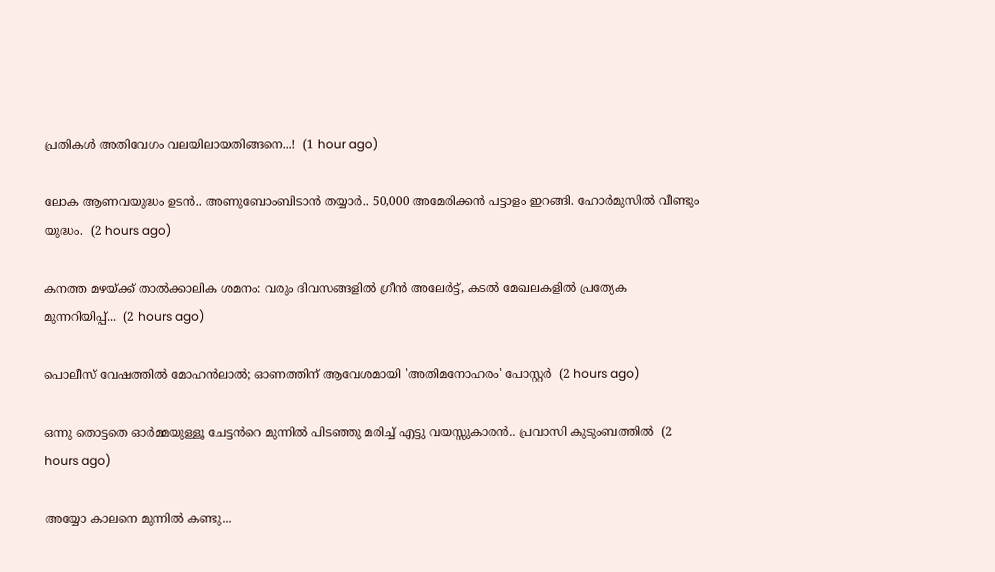പ്രതികൾ അതിവേഗം വലയിലായതിങ്ങനെ...!  (1 hour ago)

ലോക ആണവയുദ്ധം ഉടൻ.. അണുബോംബിടാൻ തയ്യാർ.. 50,000 അമേരിക്കൻ പട്ടാളം ഇറങ്ങി. ഹോർമുസിൽ വീണ്ടും യുദ്ധം.  (2 hours ago)

കനത്ത മഴയ്ക്ക് താൽക്കാലിക ശമനം: വരും ദിവസങ്ങളിൽ ഗ്രീൻ അലേർട്ട്, കടൽ മേഖലകളിൽ പ്രത്യേക മുന്നറിയിപ്പ്...  (2 hours ago)

പൊലീസ് വേഷത്തിൽ മോഹൻലാൽ; ഓണത്തിന് ആവേശമായി 'അതിമനോഹരം' പോസ്റ്റർ  (2 hours ago)

ഒന്നു തൊട്ടതെ ഓർമ്മയുള്ളൂ ചേട്ടൻറെ മുന്നിൽ പിടഞ്ഞു മരിച്ച് എട്ടു വയസ്സുകാരൻ.. പ്രവാസി കുടുംബത്തിൽ  (2 hours ago)

അയ്യോ കാലനെ മുന്നിൽ കണ്ടു...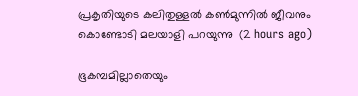പ്രകൃതിയുടെ കലിതുള്ളൽ കൺമുന്നിൽ ജീവനും കൊണ്ടോടി മലയാളി പറയുന്നു  (2 hours ago)

ഭൂകമ്പമില്ലാതെയും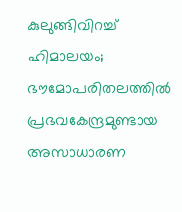കുലുങ്ങിവിറച്ച് ഹിമാലയം; ഭൗമോപരിതലത്തിൽ പ്രഭവകേന്ദ്രമുണ്ടായ അസാധാരണ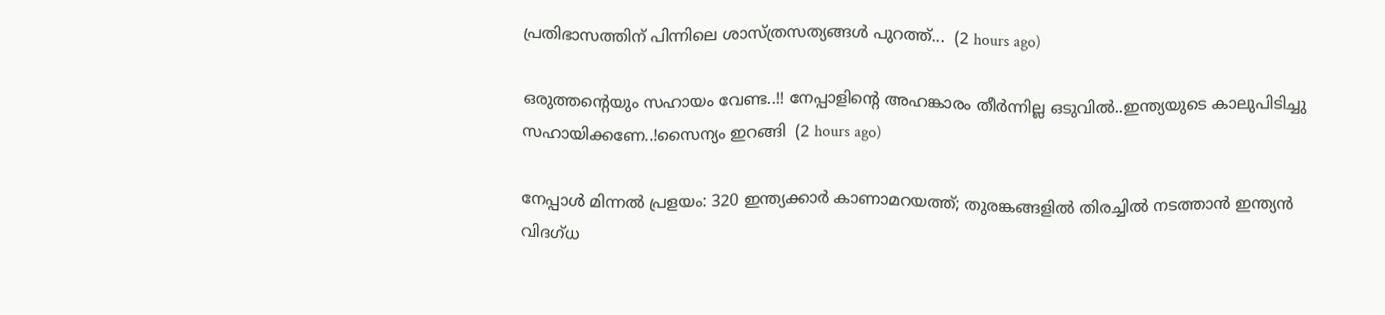പ്രതിഭാസത്തിന് പിന്നിലെ ശാസ്ത്രസത്യങ്ങൾ പുറത്ത്...  (2 hours ago)

ഒരുത്തന്റെയും സഹായം വേണ്ട..!! നേപ്പാളിന്റെ അഹങ്കാരം തീർന്നില്ല ഒടുവിൽ..ഇന്ത്യയുടെ കാലുപിടിച്ചു സഹായിക്കണേ..!സൈന്യം ഇറങ്ങി  (2 hours ago)

നേപ്പാൾ മിന്നൽ പ്രളയം: 320 ഇന്ത്യക്കാർ കാണാമറയത്ത്; തുരങ്കങ്ങളിൽ തിരച്ചിൽ നടത്താൻ ഇന്ത്യൻ വിദഗ്ധ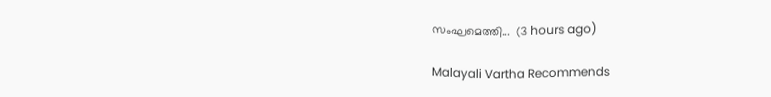സംഘമെത്തി...  (3 hours ago)

Malayali Vartha Recommends